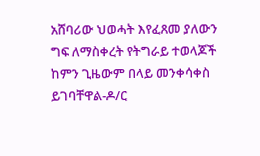አሸባሪው ህወሓት እየፈጸመ ያለውን ግፍ ለማስቀረት የትግራይ ተወላጆች ከምን ጊዜውም በላይ መንቀሳቀስ ይገባቸዋል-ዶ/ር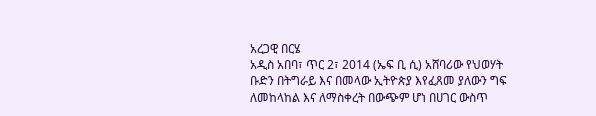አረጋዊ በርሄ
አዲስ አበባ፣ ጥር 2፣ 2014 (ኤፍ ቢ ሲ) አሸባሪው የህወሃት ቡድን በትግራይ እና በመላው ኢትዮጵያ እየፈጸመ ያለውን ግፍ ለመከላከል እና ለማስቀረት በውጭም ሆነ በሀገር ውስጥ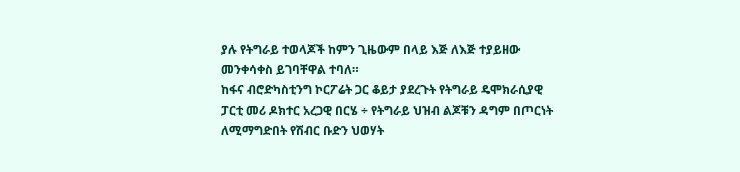ያሉ የትግራይ ተወላጆች ከምን ጊዜውም በላይ እጅ ለእጅ ተያይዘው መንቀሳቀስ ይገባቸዋል ተባለ።
ከፋና ብሮድካስቲንግ ኮርፖሬት ጋር ቆይታ ያደረጉት የትግራይ ዴሞክራሲያዊ ፓርቲ መሪ ዶክተር አረጋዊ በርሄ ÷ የትግራይ ህዝብ ልጆቹን ዳግም በጦርነት ለሚማግድበት የሽብር ቡድን ህወሃት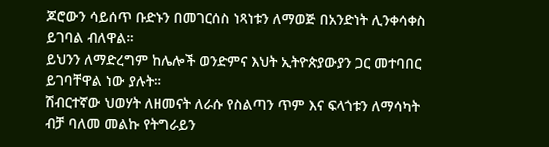ጆሮውን ሳይሰጥ ቡድኑን በመገርሰስ ነጻነቱን ለማወጅ በአንድነት ሊንቀሳቀስ ይገባል ብለዋል።
ይህንን ለማድረግም ከሌሎች ወንድምና እህት ኢትዮጵያውያን ጋር መተባበር ይገባቸዋል ነው ያሉት።
ሽብርተኛው ህወሃት ለዘመናት ለራሱ የስልጣን ጥም እና ፍላጎቱን ለማሳካት ብቻ ባለመ መልኩ የትግራይን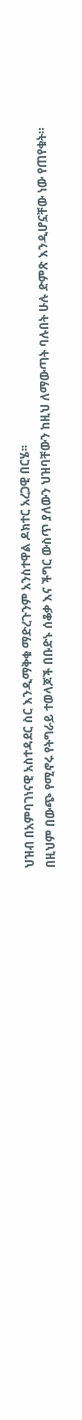ህዝብ በአምባገነናዊ አስተዳደር ስር እንዲማቅቁ ማድረጉንም አንስተዋል ዶክተር አረጋዊ በርሄ፡፡
በዚህም በውጭ የሚኖሩ የትግራይ ተወላጆች በቡድኑ ሰቆቃ እና ችግር ውስጥ ያለውን ህዝባቸውን ከዚህ ለማውጣት ባሉበት ሁሉ ድምጽ እንዲሆኗቸው ነው የጠየቁት።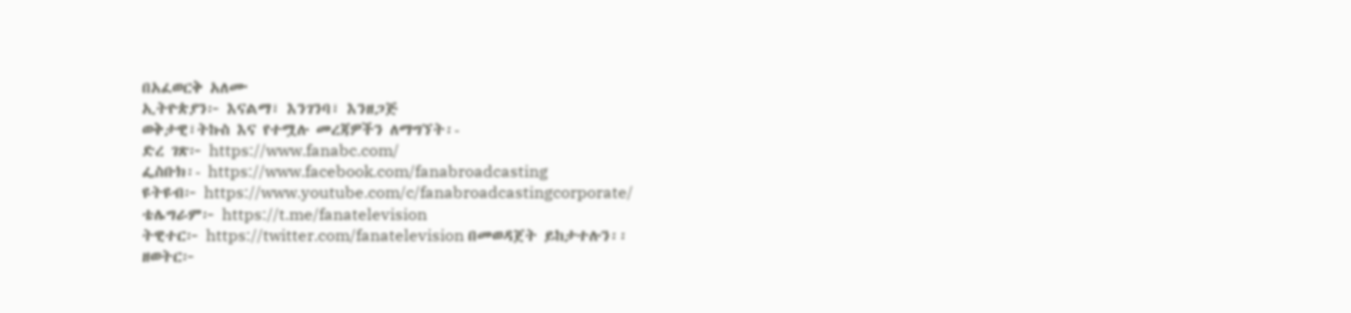በአፈወርቅ አለሙ
ኢትዮጵያን፦ እናልማ፣ እንገንባ፣ እንዘጋጅ
ወቅታዊ፣ትኩስ እና የተሟሉ መረጃዎችን ለማግኘት፡-
ድረ ገጽ፦ https://www.fanabc.com/
ፌስቡክ፡- https://www.facebook.com/fanabroadcasting
ዩትዩብ፦ https://www.youtube.com/c/fanabroadcastingcorporate/
ቴሌግራም፦ https://t.me/fanatelevision
ትዊተር፦ https://twitter.com/fanatelevision በመወዳጀት ይከታተሉን፡፡
ዘወትር፦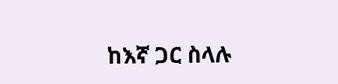ከእኛ ጋር ስላሉ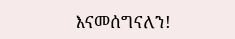እናመሰግናለን!